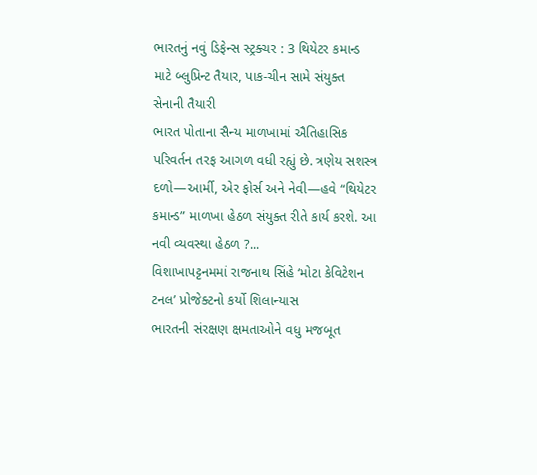ભારતનું નવું ડિફેન્સ સ્ટ્રક્ચર : 3 થિયેટર કમાન્ડ માટે બ્લુપ્રિન્ટ તૈયાર, પાક-ચીન સામે સંયુક્ત સેનાની તૈયારી
ભારત પોતાના સૈન્ય માળખામાં ઐતિહાસિક પરિવર્તન તરફ આગળ વધી રહ્યું છે. ત્રણેય સશસ્ત્ર દળો—આર્મી, એર ફોર્સ અને નેવી—હવે “થિયેટર કમાન્ડ” માળખા હેઠળ સંયુક્ત રીતે કાર્ય કરશે. આ નવી વ્યવસ્થા હેઠળ ?...
વિશાખાપટ્ટનમમાં રાજનાથ સિંહે ‘મોટા કેવિટેશન ટનલ’ પ્રોજેક્ટનો કર્યો શિલાન્યાસ
ભારતની સંરક્ષણ ક્ષમતાઓને વધુ મજબૂત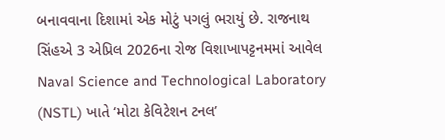બનાવવાના દિશામાં એક મોટું પગલું ભરાયું છે. રાજનાથ સિંહએ 3 એપ્રિલ 2026ના રોજ વિશાખાપટ્ટનમમાં આવેલ Naval Science and Technological Laboratory (NSTL) ખાતે ‘મોટા કેવિટેશન ટનલ’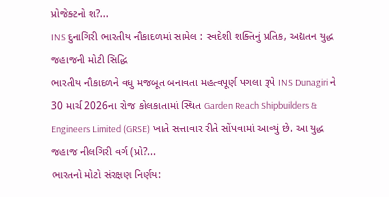પ્રોજેક્ટનો શ?...
INS દુનાગિરી ભારતીય નૌકાદળમાં સામેલ : સ્વદેશી શક્તિનું પ્રતિક, અદ્યતન યુદ્ધ જહાજની મોટી સિદ્ધિ
ભારતીય નૌકાદળને વધુ મજબૂત બનાવતા મહત્વપૂર્ણ પગલા રૂપે INS Dunagiri ને 30 માર્ચ 2026ના રોજ કોલકાતામાં સ્થિત Garden Reach Shipbuilders & Engineers Limited (GRSE) ખાતે સત્તાવાર રીતે સોંપવામાં આવ્યું છે. આ યુદ્ધ જહાજ નીલગિરી વર્ગ (પ્રો?...
ભારતનો મોટો સંરક્ષણ નિર્ણય: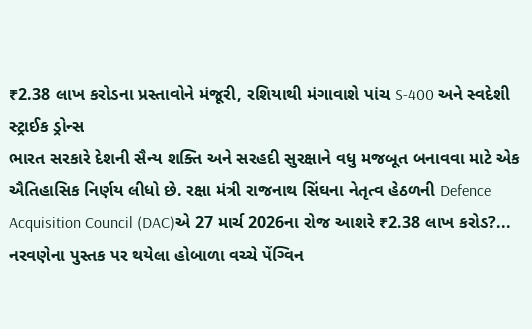₹2.38 લાખ કરોડના પ્રસ્તાવોને મંજૂરી, રશિયાથી મંગાવાશે પાંચ S-400 અને સ્વદેશી સ્ટ્રાઈક ડ્રોન્સ
ભારત સરકારે દેશની સૈન્ય શક્તિ અને સરહદી સુરક્ષાને વધુ મજબૂત બનાવવા માટે એક ઐતિહાસિક નિર્ણય લીધો છે. રક્ષા મંત્રી રાજનાથ સિંઘના નેતૃત્વ હેઠળની Defence Acquisition Council (DAC)એ 27 માર્ચ 2026ના રોજ આશરે ₹2.38 લાખ કરોડ?...
નરવણેના પુસ્તક પર થયેલા હોબાળા વચ્ચે પેંગ્વિન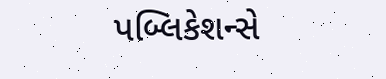પબ્લિકેશન્સે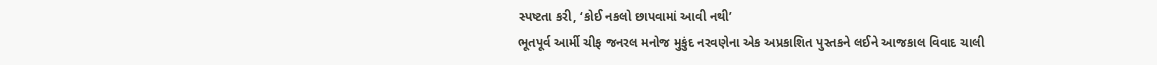સ્પષ્ટતા કરી, ‘કોઈ નકલો છાપવામાં આવી નથી’
ભૂતપૂર્વ આર્મી ચીફ જનરલ મનોજ મુકુંદ નરવણેના એક અપ્રકાશિત પુસ્તકને લઈને આજકાલ વિવાદ ચાલી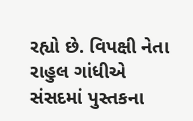રહ્યો છે. વિપક્ષી નેતા રાહુલ ગાંધીએ સંસદમાં પુસ્તકના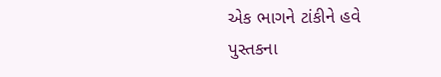એક ભાગને ટાંકીને હવે પુસ્તકના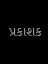પ્રકાશક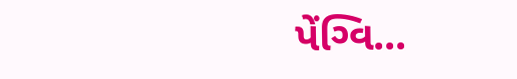પેંગ્વિ...